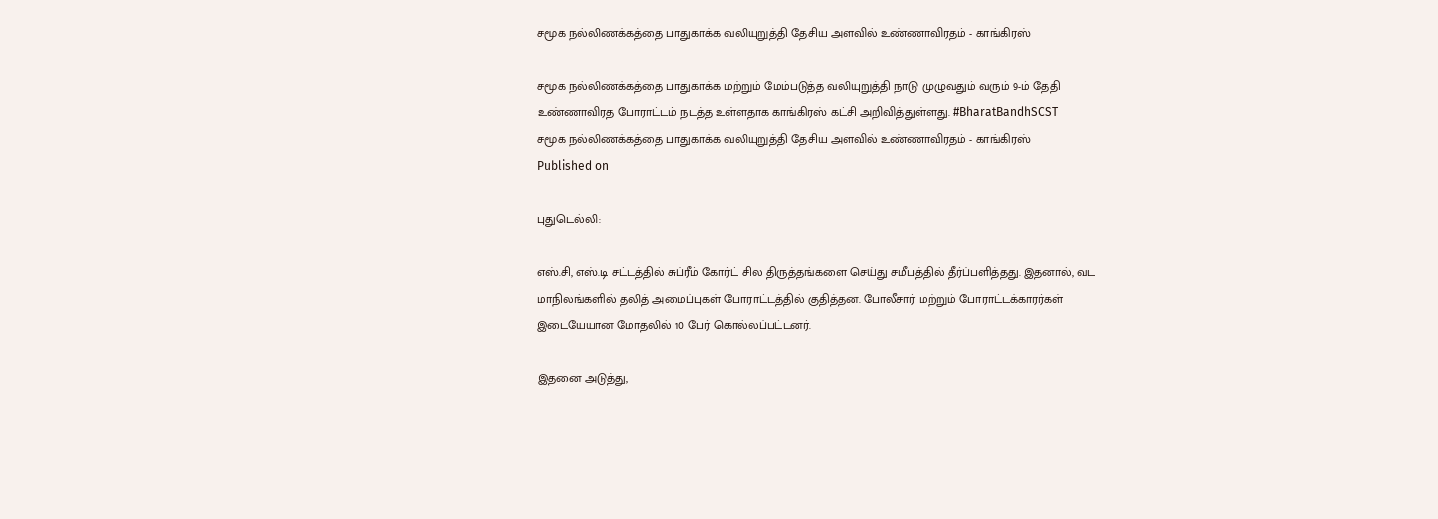சமூக நல்லிணக்கத்தை பாதுகாக்க வலியுறுத்தி தேசிய அளவில் உண்ணாவிரதம் - காங்கிரஸ்

சமூக நல்லிணக்கத்தை பாதுகாக்க மற்றும் மேம்படுத்த வலியுறுத்தி நாடு முழுவதும் வரும் 9-ம் தேதி உண்ணாவிரத போராட்டம் நடத்த உள்ளதாக காங்கிரஸ் கட்சி அறிவித்துள்ளது. #BharatBandhSCST
சமூக நல்லிணக்கத்தை பாதுகாக்க வலியுறுத்தி தேசிய அளவில் உண்ணாவிரதம் - காங்கிரஸ்
Published on

புதுடெல்லி:

எஸ்.சி, எஸ்.டி சட்டத்தில் சுப்ரீம் கோர்ட் சில திருத்தங்களை செய்து சமீபத்தில் தீர்ப்பளித்தது. இதனால், வட மாநிலங்களில் தலித் அமைப்புகள் போராட்டத்தில் குதித்தன. போலீசார் மற்றும் போராட்டக்காரர்கள் இடையேயான மோதலில் 10 பேர் கொல்லப்பட்டனர்.

இதனை அடுத்து,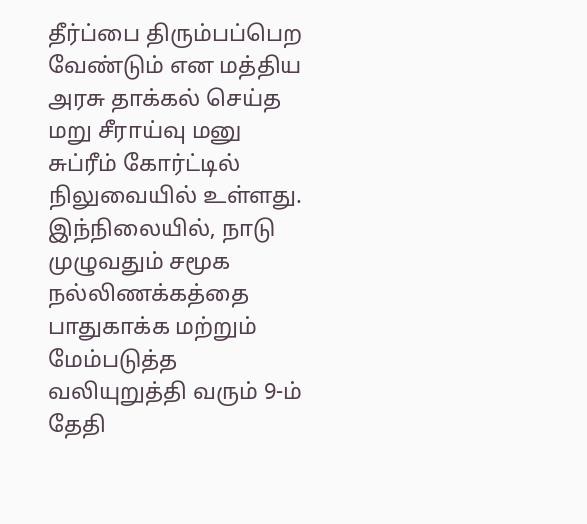தீர்ப்பை திரும்பப்பெற வேண்டும் என மத்திய அரசு தாக்கல் செய்த மறு சீராய்வு மனு சுப்ரீம் கோர்ட்டில் நிலுவையில் உள்ளது. இந்நிலையில், நாடு முழுவதும் சமூக நல்லிணக்கத்தை பாதுகாக்க மற்றும் மேம்படுத்த வலியுறுத்தி வரும் 9-ம் தேதி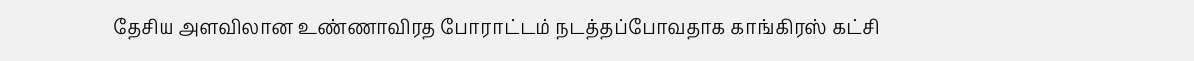தேசிய அளவிலான உண்ணாவிரத போராட்டம் நடத்தப்போவதாக காங்கிரஸ் கட்சி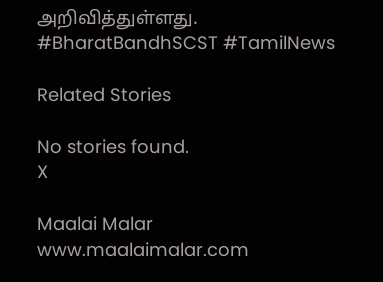அறிவித்துள்ளது. #BharatBandhSCST #TamilNews

Related Stories

No stories found.
X

Maalai Malar
www.maalaimalar.com